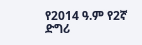የ2014 ዓ.ም የ2ኛ ድግሪ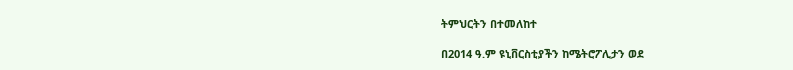ትምህርትን በተመለከተ

በ2014 ዓ.ም ዩኒቨርስቲያችን ከሜትሮፖሊታን ወደ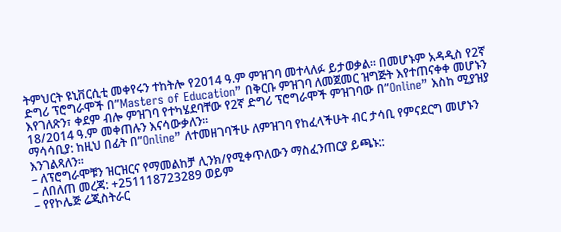ትምህርት ዩኒቨርሲቲ መቀየሩን ተከትሎ የ2014 ዓ.ም ምዝገባ መተላለፉ ይታወቃል። በመሆኑም አዳዲስ የ2ኛ ድግሪ ፕሮግራሞች በ”Masters of Education” በቅርቡ ምዝገባ ለመጀመር ዝግጅት እየተጠናቀቀ መሆኑን እየገለጽን፣ ቀደም ብሎ ምዝገባ የተካሄደባቸው የ2ኛ ድግሪ ፕሮግራሞች ምዝገባው በ”Online” እስከ ሚያዝያ 18/2014 ዓ.ም መቀጠሉን እናሳውቃለን።
ማሳሳቢያ: ከዚህ በፊት በ”Online” ለተመዘገባችሁ ለምዝገባ የከፈላችሁት ብር ታሳቢ የምናደርግ መሆኑን እንገልጻለን፡፡
– ለፕሮግራሞቹን ዝርዝርና የማመልከቻ ሊንክ/የሚቀጥለውን ማስፈንጠርያ ይጫኑ::
– ለበለጠ መረጃ: +251118723289 ወይም
– የየኮሌጅ ሬጂስትራር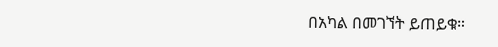በአካል በመገኘት ይጠይቁ።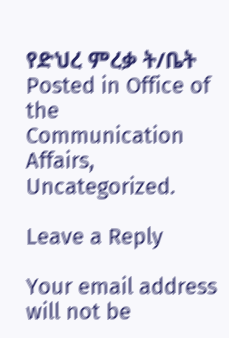የድህረ ምረቃ ት/ቤት
Posted in Office of the Communication Affairs, Uncategorized.

Leave a Reply

Your email address will not be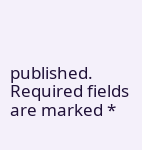published. Required fields are marked *